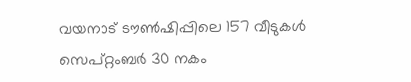വയനാട് ടൗൺഷിപ്പിലെ 157 വീടുകൾ സെപ്റ്റംബർ 30 നകം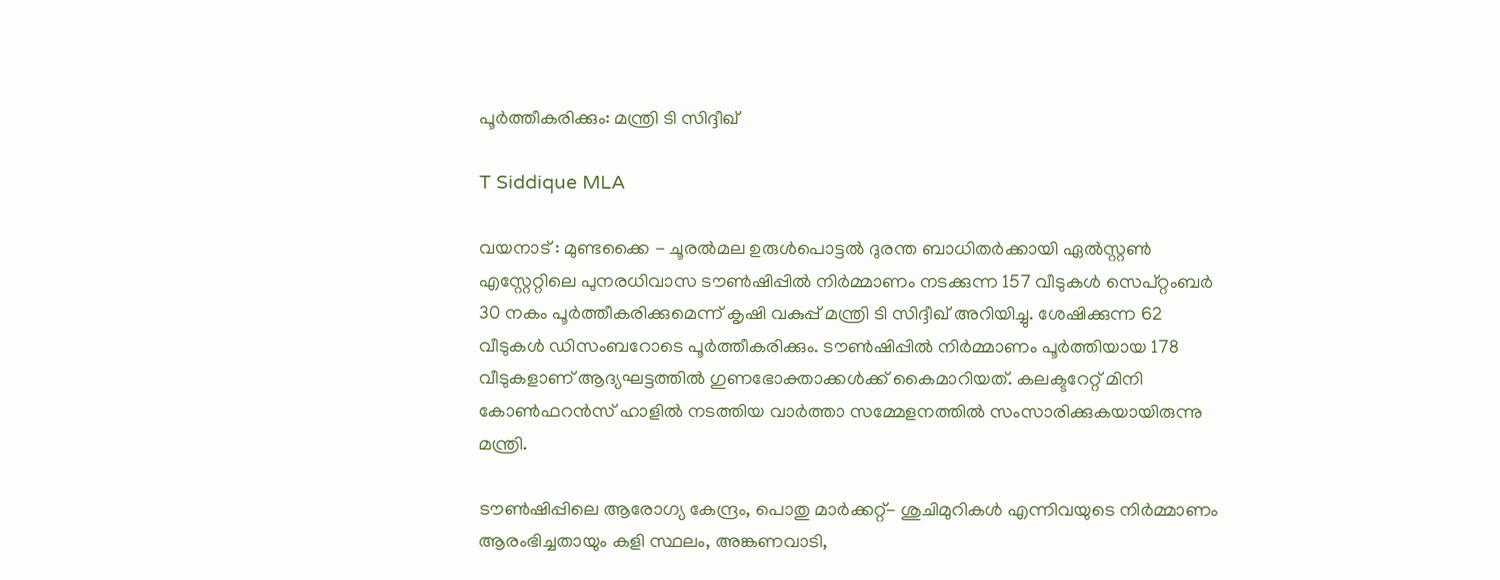പൂർത്തീകരിക്കും: മന്ത്രി ടി സിദ്ദീഖ്

T Siddique MLA

വയനാട് : മുണ്ടക്കൈ - ചൂരൽമല ഉരുൾപൊട്ടൽ ദുരന്ത ബാധിതർക്കായി ഏൽസ്റ്റൺ എസ്റ്റേറ്റിലെ പുനരധിവാസ ടൗൺഷിപ്പിൽ നിർമ്മാണം നടക്കുന്ന 157 വീടുകൾ സെപ്റ്റംബർ 30 നകം പൂർത്തീകരിക്കുമെന്ന് കൃഷി വകുപ്പ് മന്ത്രി ടി സിദ്ദീഖ് അറിയിച്ചു. ശേഷിക്കുന്ന 62 വീടുകൾ ഡിസംബറോടെ പൂർത്തീകരിക്കും. ടൗൺഷിപ്പിൽ നിർമ്മാണം പൂർത്തിയായ 178 വീടുകളാണ് ആദ്യഘട്ടത്തിൽ ഗുണഭോക്താക്കൾക്ക് കൈമാറിയത്. കലക്ടറേറ്റ് മിനി കോൺഫറൻസ് ഹാളിൽ നടത്തിയ വാർത്താ സമ്മേളനത്തിൽ സംസാരിക്കുകയായിരുന്നു മന്ത്രി.

ടൗൺഷിപ്പിലെ ആരോഗ്യ കേന്ദ്രം, പൊതു മാർക്കറ്റ്- ശുചിമുറികൾ എന്നിവയുടെ നിർമ്മാണം ആരംഭിച്ചതായും കളി സ്ഥലം, അങ്കണവാടി,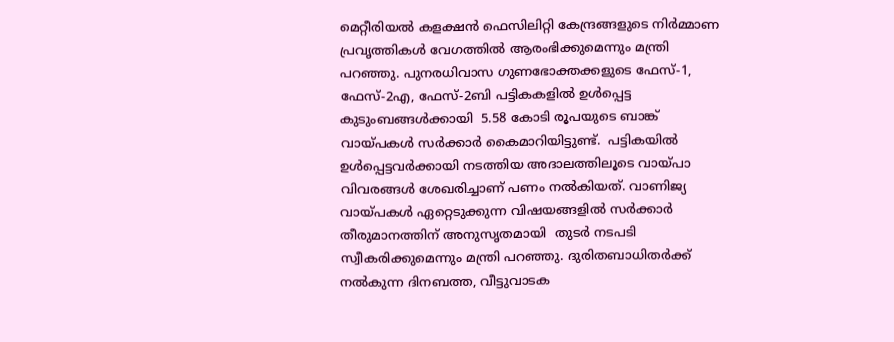മെറ്റീരിയൽ കളക്ഷൻ ഫെസിലിറ്റി കേന്ദ്രങ്ങളുടെ നിർമ്മാണ പ്രവൃത്തികൾ വേഗത്തിൽ ആരംഭിക്കുമെന്നും മന്ത്രി പറഞ്ഞു. പുനരധിവാസ ഗുണഭോക്തക്കളുടെ ഫേസ്-1, ഫേസ്-2എ, ഫേസ്-2ബി പട്ടികകളിൽ ഉൾപ്പെട്ട കുടുംബങ്ങൾക്കായി  5.58 കോടി രൂപയുടെ ബാങ്ക് വായ്പകൾ സർക്കാർ കൈമാറിയിട്ടുണ്ട്.  പട്ടികയിൽ ഉൾപ്പെട്ടവർക്കായി നടത്തിയ അദാലത്തിലൂടെ വായ്പാ വിവരങ്ങൾ ശേഖരിച്ചാണ് പണം നൽകിയത്. വാണിജ്യ വായ്പകൾ ഏറ്റെടുക്കുന്ന വിഷയങ്ങളിൽ സർക്കാർ തീരുമാനത്തിന് അനുസൃതമായി  തുടർ നടപടി സ്വീകരിക്കുമെന്നും മന്ത്രി പറഞ്ഞു. ദുരിതബാധിതർക്ക് നൽകുന്ന ദിനബത്ത, വീട്ടുവാടക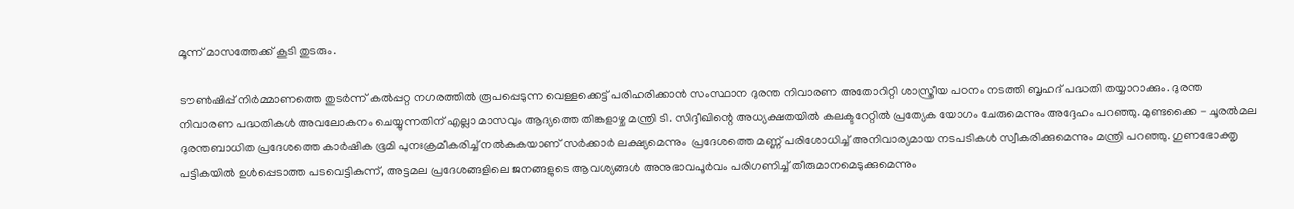മൂന്ന് മാസത്തേക്ക് കൂടി തുടരും.

ടൗൺഷിപ്പ് നിർമ്മാണത്തെ തുടർന്ന് കൽപ്പറ്റ നഗരത്തിൽ രൂപപ്പെടുന്ന വെള്ളക്കെട്ട് പരിഹരിക്കാൻ സംസ്ഥാന ദുരന്ത നിവാരണ അതോറിറ്റി ശാസ്ത്രീയ പഠനം നടത്തി ബൃഹദ് പദ്ധതി തയ്യാറാക്കും. ദുരന്ത നിവാരണ പദ്ധതികൾ അവലോകനം ചെയ്യുന്നതിന് എല്ലാ മാസവും ആദ്യത്തെ തിങ്കളാഴ്ച മന്ത്രി ടി. സിദ്ദീഖിന്റെ അധ്യക്ഷതയിൽ കലക്ടറേറ്റിൽ പ്രത്യേക യോഗം ചേരുമെന്നും അദ്ദേഹം പറഞ്ഞു. മുണ്ടക്കൈ - ചൂരൽമല ദുരന്തബാധിത പ്രദേശത്തെ കാർഷിക ഭൂമി പുനഃക്രമീകരിച്ച് നൽകുകയാണ് സർക്കാർ ലക്ഷ്യമെന്നും  പ്രദേശത്തെ മണ്ണ് പരിശോധിച്ച് അനിവാര്യമായ നടപടികൾ സ്വീകരിക്കുമെന്നും മന്ത്രി പറഞ്ഞു. ഗുണഭോക്തൃ പട്ടികയിൽ ഉൾപ്പെടാത്ത പടവെട്ടികുന്ന്, അട്ടമല പ്രദേശങ്ങളിലെ ജനങ്ങളുടെ ആവശ്യങ്ങൾ അനുഭാവപൂർവം പരിഗണിച്ച് തീരുമാനമെടുക്കുമെന്നും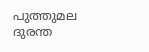പുത്തുമല ദുരന്ത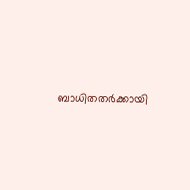ബാധിതതർക്കായി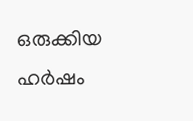ഒരുക്കിയ ഹർഷം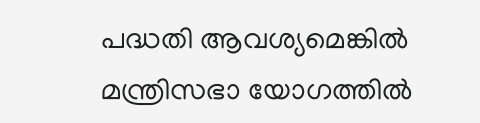പദ്ധതി ആവശ്യമെങ്കിൽ മന്ത്രിസഭാ യോഗത്തിൽ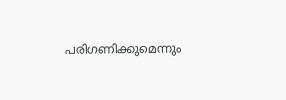പരിഗണിക്കുമെന്നും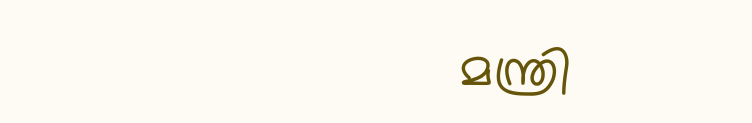മന്ത്രി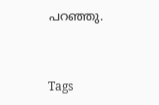പറഞ്ഞു.


Tags